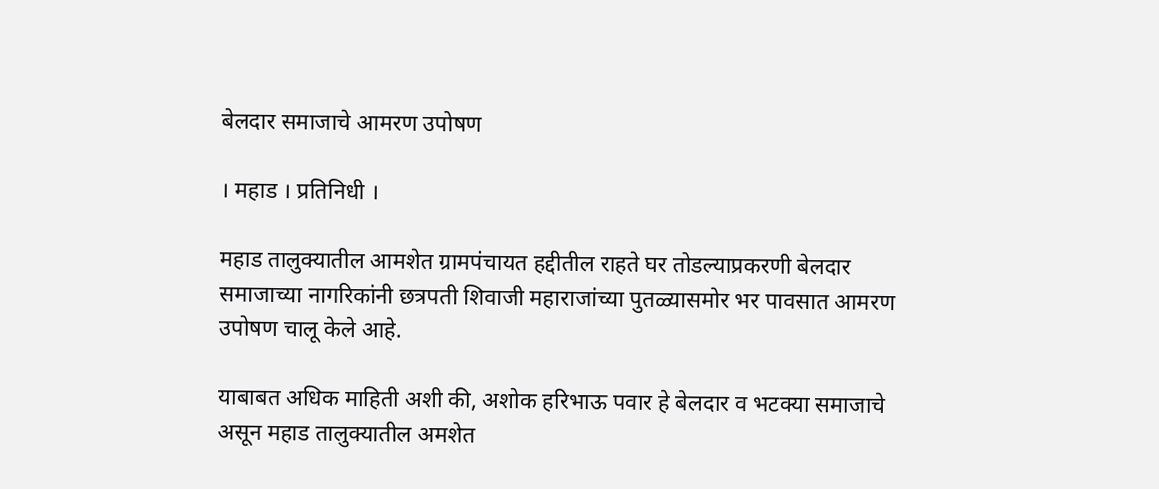बेलदार समाजाचे आमरण उपोषण

। महाड । प्रतिनिधी ।

महाड तालुक्यातील आमशेत ग्रामपंचायत हद्दीतील राहते घर तोडल्याप्रकरणी बेलदार समाजाच्या नागरिकांनी छत्रपती शिवाजी महाराजांच्या पुतळ्यासमोर भर पावसात आमरण उपोषण चालू केले आहे.

याबाबत अधिक माहिती अशी की, अशोक हरिभाऊ पवार हे बेलदार व भटक्या समाजाचे असून महाड तालुक्यातील अमशेत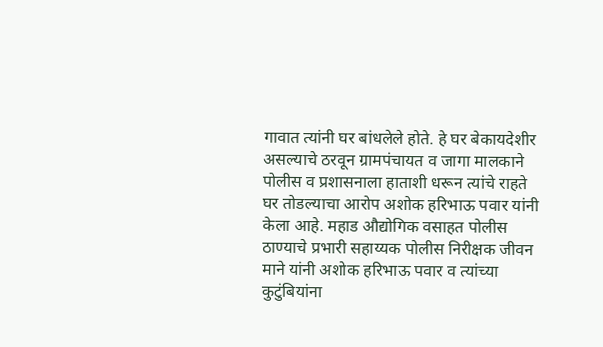गावात त्यांनी घर बांधलेले होते. हे घर बेकायदेशीर असल्याचे ठरवून ग्रामपंचायत व जागा मालकाने पोलीस व प्रशासनाला हाताशी धरून त्यांचे राहते घर तोडल्याचा आरोप अशोक हरिभाऊ पवार यांनी केला आहे. महाड औद्योगिक वसाहत पोलीस ठाण्याचे प्रभारी सहाय्यक पोलीस निरीक्षक जीवन माने यांनी अशोक हरिभाऊ पवार व त्यांच्या कुटुंबियांना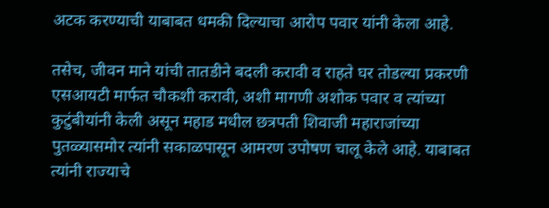अटक करण्याची याबाबत धमकी दिल्याचा आरोप पवार यांनी केला आहे.

तसेच, जीवन माने यांची तातडीने बदली करावी व राहते घर तोडल्या प्रकरणी एसआयटी मार्फत चौकशी करावी, अशी मागणी अशोक पवार व त्यांच्या कुटुंबीयांनी केली असून महाड मधील छत्रपती शिवाजी महाराजांच्या पुतळ्यासमोर त्यांनी सकाळपासून आमरण उपोषण चालू केले आहे. याबाबत त्यांनी राज्याचे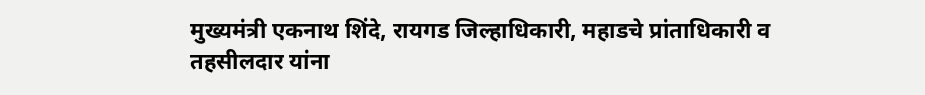मुख्यमंत्री एकनाथ शिंदे, रायगड जिल्हाधिकारी, महाडचे प्रांताधिकारी व तहसीलदार यांना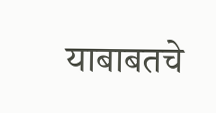याबाबतचे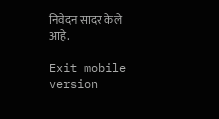निवेदन सादर केले आहे.

Exit mobile version